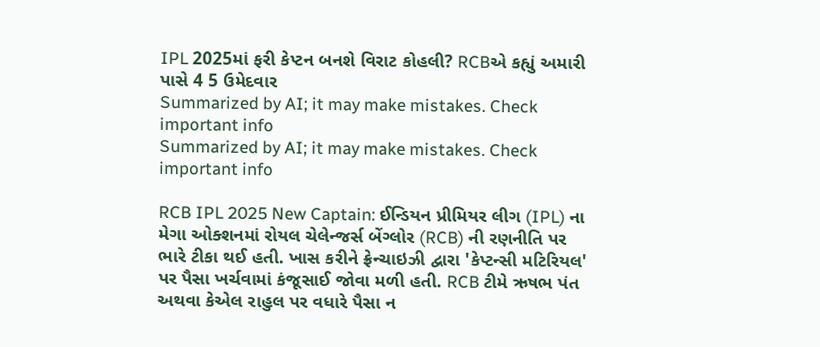IPL 2025માં ફરી કેપ્ટન બનશે વિરાટ કોહલી? RCBએ કહ્યું અમારી પાસે 4 5 ઉમેદવાર
Summarized by AI; it may make mistakes. Check important info
Summarized by AI; it may make mistakes. Check important info

RCB IPL 2025 New Captain: ઈન્ડિયન પ્રીમિયર લીગ (IPL) ના મેગા ઓક્શનમાં રોયલ ચેલેન્જર્સ બેંગ્લોર (RCB) ની રણનીતિ પર ભારે ટીકા થઈ હતી. ખાસ કરીને ફ્રેન્ચાઇઝી દ્વારા 'કેપ્ટન્સી મટિરિયલ' પર પૈસા ખર્ચવામાં કંજૂસાઈ જોવા મળી હતી. RCB ટીમે ઋષભ પંત અથવા કેએલ રાહુલ પર વધારે પૈસા ન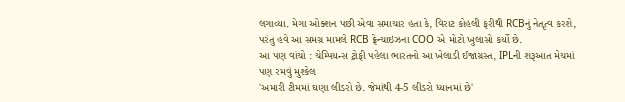લગાવ્યા. મેગા ઓક્શન પછી એવા સમાચાર હતા કે, વિરાટ કોહલી ફરીથી RCBનું નેતૃત્વ કરશે, પરંતુ હવે આ સમગ્ર મામલે RCB ફ્રેન્ચાઇઝના COO એ મોટો ખુલાસો કર્યો છે.
આ પણ વાંચો : ચેમ્પિયન્સ ટ્રોફી પહેલા ભારતનો આ ખેલાડી ઈજાગ્રસ્ત, IPLની શરૂઆત મેચમાં પણ રમવું મુશ્કેલ
'અમારી ટીમમાં ઘણા લીડરો છે. જેમાંથી 4-5 લીડરો ધ્યાનમાં છે'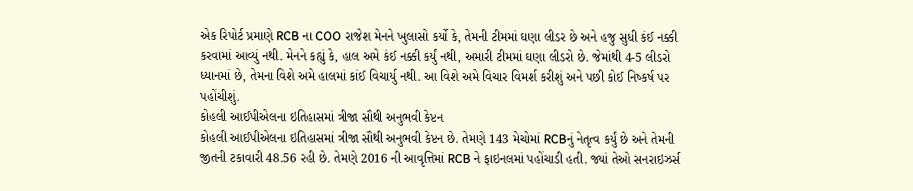એક રિપોર્ટ પ્રમાણે RCB ના COO રાજેશ મેનને ખુલાસો કર્યો કે, તેમની ટીમમાં ઘણા લીડર છે અને હજુ સુધી કંઈ નક્કી કરવામાં આવ્યું નથી. મેનને કહ્યું કે, હાલ અમે કંઈ નક્કી કર્યું નથી, અમારી ટીમમાં ઘણા લીડરો છે. જેમાંથી 4-5 લીડરો ધ્યાનમાં છે, તેમના વિશે અમે હાલમાં કાંઈ વિચાર્યુ નથી. આ વિશે અમે વિચાર વિમર્શ કરીશું અને પછી કોઈ નિષ્કર્ષ પર પહોંચીશું.
કોહલી આઈપીએલના ઇતિહાસમાં ત્રીજા સૌથી અનુભવી કેપ્ટન
કોહલી આઈપીએલના ઇતિહાસમાં ત્રીજા સૌથી અનુભવી કેપ્ટન છે. તેમણે 143 મેચોમાં RCBનું નેતૃત્વ કર્યું છે અને તેમની જીતની ટકાવારી 48.56 રહી છે. તેમણે 2016 ની આવૃત્તિમાં RCB ને ફાઇનલમાં પહોંચાડી હતી. જ્યાં તેઓ સનરાઇઝર્સ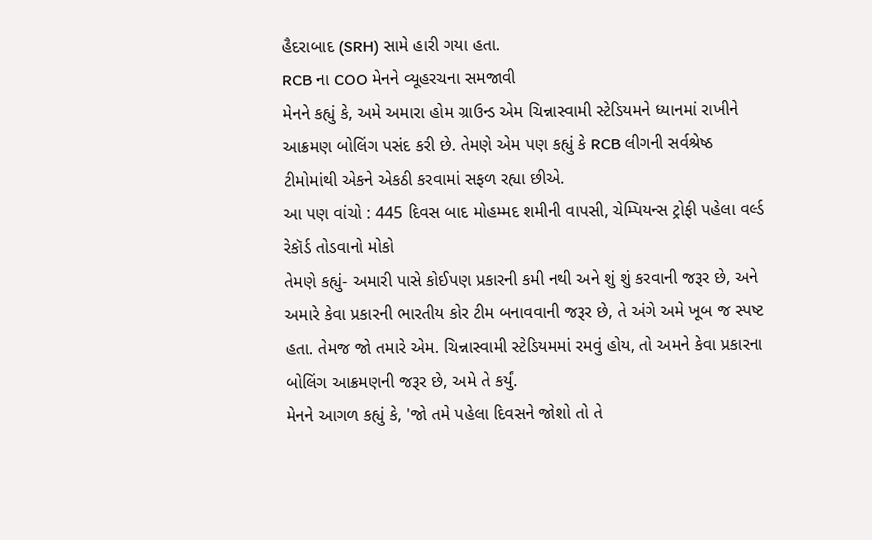હૈદરાબાદ (SRH) સામે હારી ગયા હતા.
RCB ના COO મેનને વ્યૂહરચના સમજાવી
મેનને કહ્યું કે, અમે અમારા હોમ ગ્રાઉન્ડ એમ ચિન્નાસ્વામી સ્ટેડિયમને ધ્યાનમાં રાખીને આક્રમણ બોલિંગ પસંદ કરી છે. તેમણે એમ પણ કહ્યું કે RCB લીગની સર્વશ્રેષ્ઠ ટીમોમાંથી એકને એકઠી કરવામાં સફળ રહ્યા છીએ.
આ પણ વાંચો : 445 દિવસ બાદ મોહમ્મદ શમીની વાપસી, ચેમ્પિયન્સ ટ્રોફી પહેલા વર્લ્ડ રેકૉર્ડ તોડવાનો મોકો
તેમણે કહ્યું- અમારી પાસે કોઈપણ પ્રકારની કમી નથી અને શું શું કરવાની જરૂર છે, અને અમારે કેવા પ્રકારની ભારતીય કોર ટીમ બનાવવાની જરૂર છે, તે અંગે અમે ખૂબ જ સ્પષ્ટ હતા. તેમજ જો તમારે એમ. ચિન્નાસ્વામી સ્ટેડિયમમાં રમવું હોય, તો અમને કેવા પ્રકારના બોલિંગ આક્રમણની જરૂર છે, અમે તે કર્યું.
મેનને આગળ કહ્યું કે, 'જો તમે પહેલા દિવસને જોશો તો તે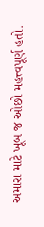અમારા માટે ખૂબ જ ઓછો મહત્ત્વપૂર્ણ હતો.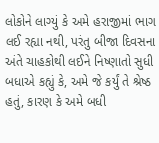લોકોને લાગ્યું કે અમે હરાજીમાં ભાગ લઈ રહ્યા નથી, પરંતુ બીજા દિવસના અંતે ચાહકોથી લઈને નિષ્ણાતો સુધી બધાએ કહ્યું કે, અમે જે કર્યું તે શ્રેષ્ઠ હતું, કારણ કે અમે બધી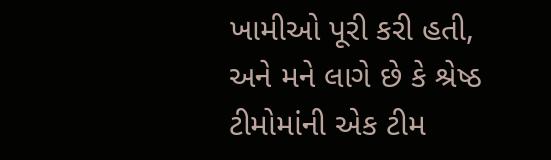ખામીઓ પૂરી કરી હતી, અને મને લાગે છે કે શ્રેષ્ઠ ટીમોમાંની એક ટીમ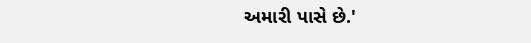અમારી પાસે છે.'